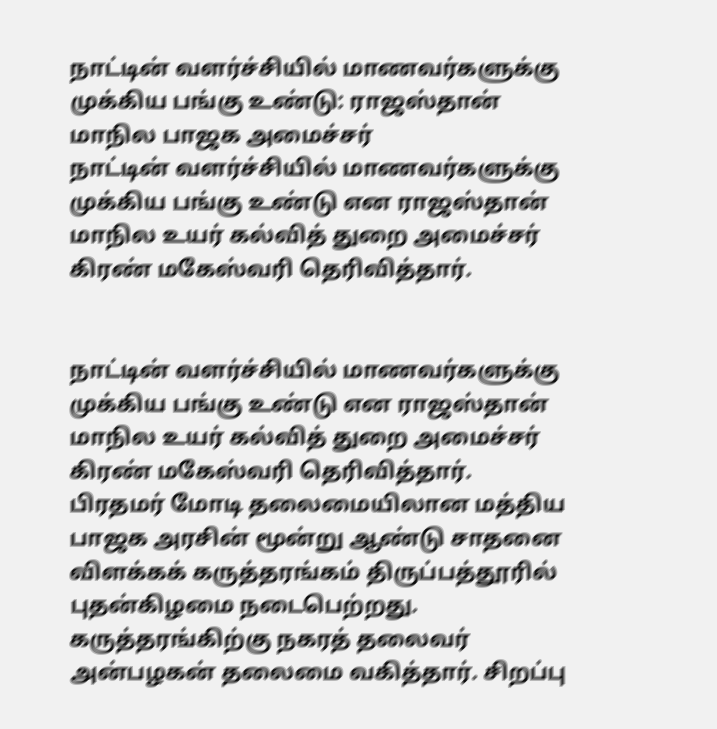நாட்டின் வளர்ச்சியில் மாணவர்களுக்கு முக்கிய பங்கு உண்டு: ராஜஸ்தான் மாநில பாஜக அமைச்சர்
நாட்டின் வளர்ச்சியில் மாணவர்களுக்கு முக்கிய பங்கு உண்டு என ராஜஸ்தான் மாநில உயர் கல்வித் துறை அமைச்சர் கிரண் மகேஸ்வரி தெரிவித்தார்.


நாட்டின் வளர்ச்சியில் மாணவர்களுக்கு முக்கிய பங்கு உண்டு என ராஜஸ்தான் மாநில உயர் கல்வித் துறை அமைச்சர் கிரண் மகேஸ்வரி தெரிவித்தார்.
பிரதமர் மோடி தலைமையிலான மத்திய பாஜக அரசின் மூன்று ஆண்டு சாதனை விளக்கக் கருத்தரங்கம் திருப்பத்தூரில் புதன்கிழமை நடைபெற்றது.
கருத்தரங்கிற்கு நகரத் தலைவர் அன்பழகன் தலைமை வகித்தார். சிறப்பு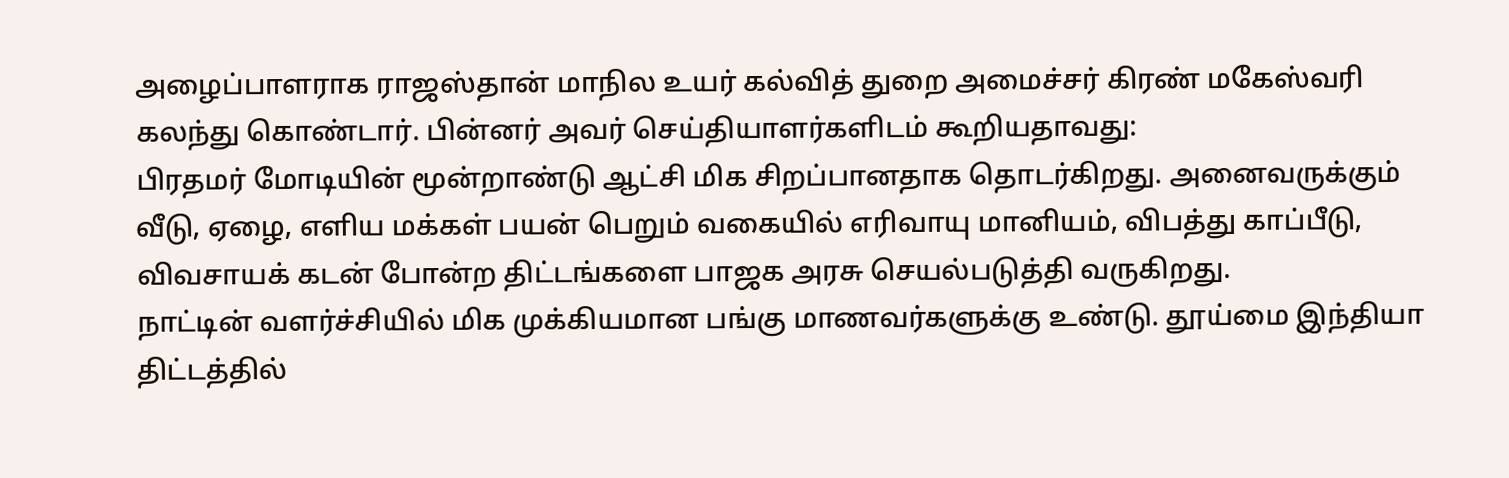அழைப்பாளராக ராஜஸ்தான் மாநில உயர் கல்வித் துறை அமைச்சர் கிரண் மகேஸ்வரி கலந்து கொண்டார். பின்னர் அவர் செய்தியாளர்களிடம் கூறியதாவது:
பிரதமர் மோடியின் மூன்றாண்டு ஆட்சி மிக சிறப்பானதாக தொடர்கிறது. அனைவருக்கும் வீடு, ஏழை, எளிய மக்கள் பயன் பெறும் வகையில் எரிவாயு மானியம், விபத்து காப்பீடு, விவசாயக் கடன் போன்ற திட்டங்களை பாஜக அரசு செயல்படுத்தி வருகிறது.
நாட்டின் வளர்ச்சியில் மிக முக்கியமான பங்கு மாணவர்களுக்கு உண்டு. தூய்மை இந்தியா திட்டத்தில்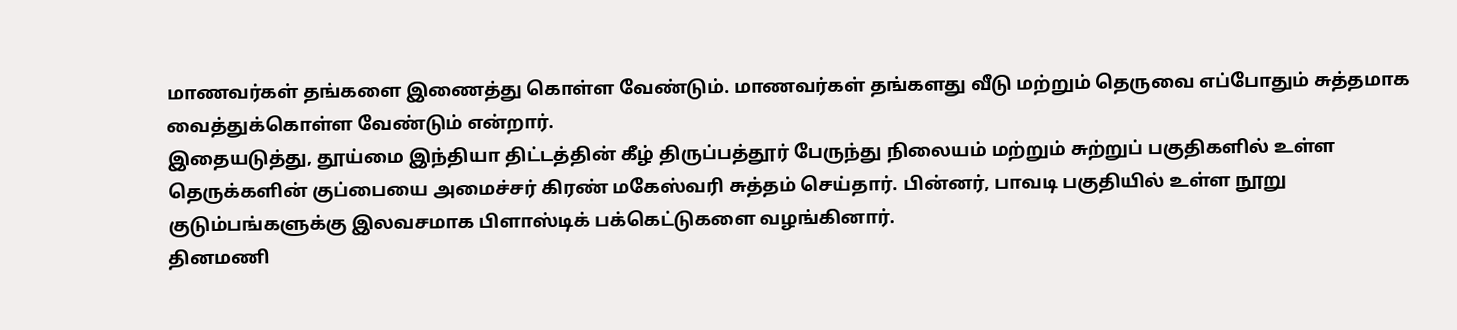மாணவர்கள் தங்களை இணைத்து கொள்ள வேண்டும். மாணவர்கள் தங்களது வீடு மற்றும் தெருவை எப்போதும் சுத்தமாக வைத்துக்கொள்ள வேண்டும் என்றார்.
இதையடுத்து, தூய்மை இந்தியா திட்டத்தின் கீழ் திருப்பத்தூர் பேருந்து நிலையம் மற்றும் சுற்றுப் பகுதிகளில் உள்ள தெருக்களின் குப்பையை அமைச்சர் கிரண் மகேஸ்வரி சுத்தம் செய்தார். பின்னர், பாவடி பகுதியில் உள்ள நூறு குடும்பங்களுக்கு இலவசமாக பிளாஸ்டிக் பக்கெட்டுகளை வழங்கினார்.
தினமணி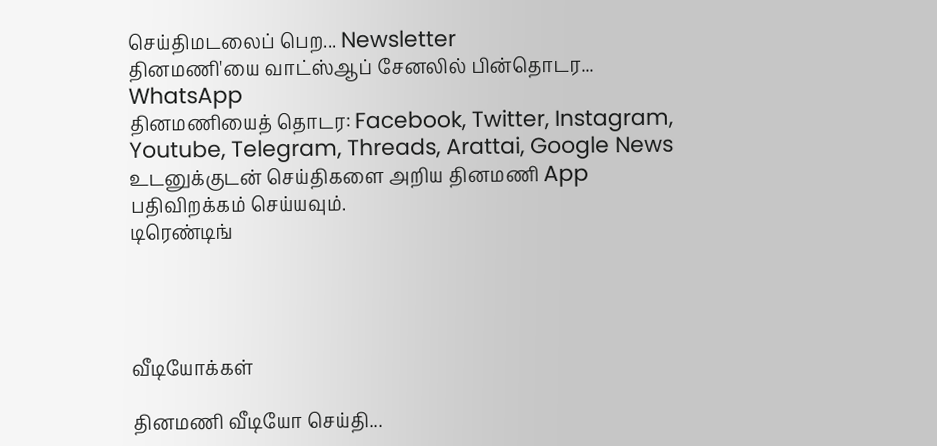செய்திமடலைப் பெற... Newsletter
தினமணி'யை வாட்ஸ்ஆப் சேனலில் பின்தொடர... WhatsApp
தினமணியைத் தொடர: Facebook, Twitter, Instagram, Youtube, Telegram, Threads, Arattai, Google News
உடனுக்குடன் செய்திகளை அறிய தினமணி App பதிவிறக்கம் செய்யவும்.
டிரெண்டிங்




வீடியோக்கள்

தினமணி வீடியோ செய்தி...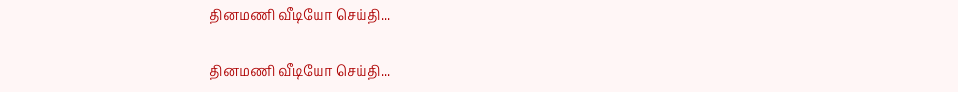தினமணி வீடியோ செய்தி...

தினமணி வீடியோ செய்தி...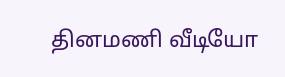தினமணி வீடியோ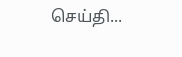செய்தி...